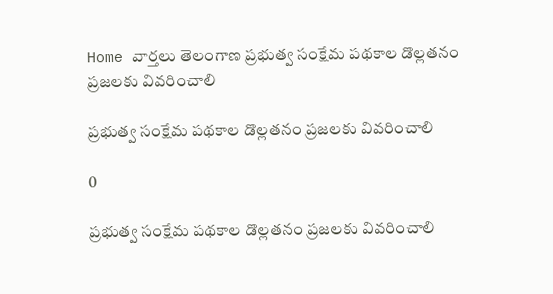Home వార్తలు తెలంగాణ ప్రభుత్వ సంక్షేమ పథకాల డొల్లతనం ప్రజలకు వివరించాలి

ప్రభుత్వ సంక్షేమ పథకాల డొల్లతనం ప్రజలకు వివరించాలి

0

ప్రభుత్వ సంక్షేమ పథకాల డొల్లతనం ప్రజలకు వివరించాలి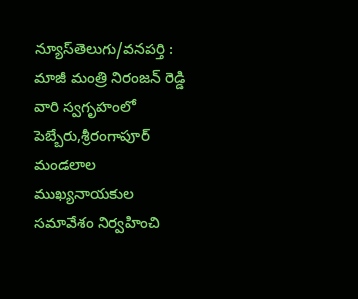న్యూస్‌తెలుగు/వనపర్తి : మాజీ మంత్రి నిరంజన్ రెడ్డి వారి స్వగృహంలో పెబ్బేరు,శ్రీరంగాపూర్ మండలాల ముఖ్యనాయకుల సమావేశం నిర్వహించి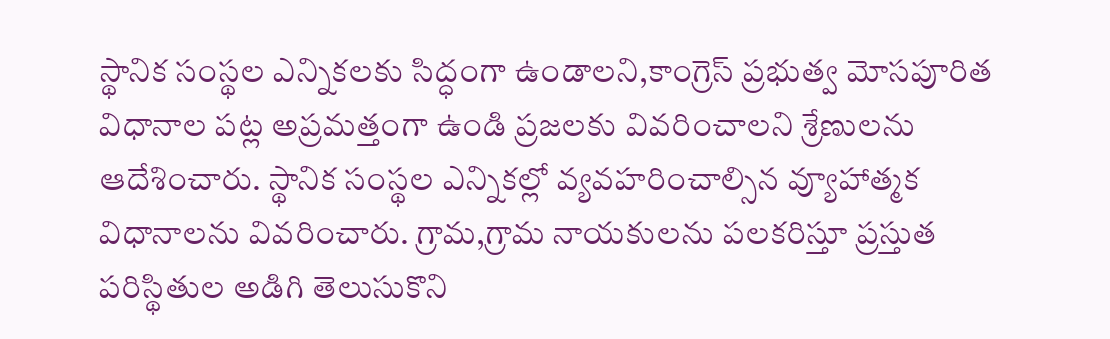స్థానిక సంస్థల ఎన్నికలకు సిద్ధంగా ఉండాలని,కాంగ్రెస్ ప్రభుత్వ మోసపూరిత విధానాల పట్ల అప్రమత్తంగా ఉండి ప్రజలకు వివరించాలని శ్రేణులను ఆదేశించారు. స్థానిక సంస్థల ఎన్నికల్లో వ్యవహరించాల్సిన వ్యూహాత్మక విధానాలను వివరించారు. గ్రామ,గ్రామ నాయకులను పలకరిస్తూ ప్రస్తుత పరిస్థితుల అడిగి తెలుసుకొని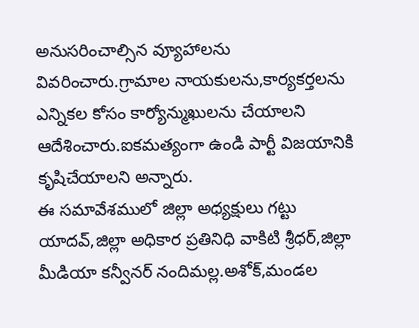అనుసరించాల్సిన వ్యూహాలను వివరించారు.గ్రామాల నాయకులను,కార్యకర్తలను ఎన్నికల కోసం కార్యోన్ముఖులను చేయాలని ఆదేశించారు.ఐకమత్యంగా ఉండి పార్టీ విజయానికి కృషిచేయాలని అన్నారు.
ఈ సమావేశములో జిల్లా అధ్యక్షులు గట్టు యాదవ్,జిల్లా అధికార ప్రతినిధి వాకిటి శ్రీధర్,జిల్లా మీడియా కన్వీనర్ నందిమల్ల.అశోక్,మండల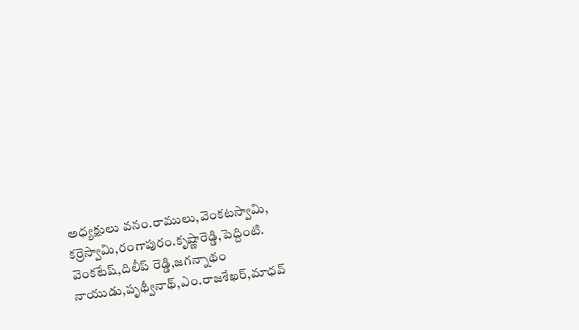అధ్యక్షులు వనం.రాములు,వెంకటస్వామి, కర్రెస్వామి,రంగాపురం.కృష్ణారెడ్డి,పెద్దింటి. వెంకటేష్,దిలీప్ రెడ్డి,జగన్నాథం నాయుడు,పృథ్వీనాథ్,ఎం.రాజశేఖర్,మాధవ్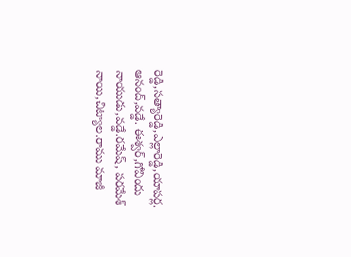రెడ్డి,సత్యారెడ్డి,ఎల్లారెడ్డి,యాపర్ల. ఆనంద్,వడ్డే. ఈశ్వర్,గోవిందు నాయుడు,వడ్డే.రమేష్, పరమేశ్ నాయి,చిట్యాల.రాము మాజీ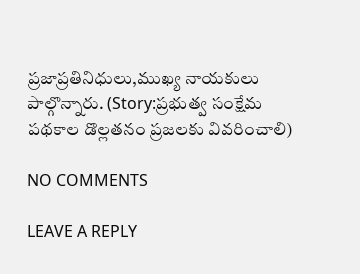ప్రజాప్రతినిధులు,ముఖ్య నాయకులు పాల్గొన్నారు. (Story:ప్రభుత్వ సంక్షేమ పథకాల డొల్లతనం ప్రజలకు వివరించాలి)

NO COMMENTS

LEAVE A REPLY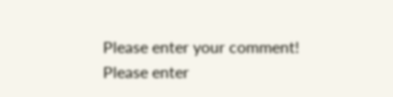Please enter your comment!
Please enter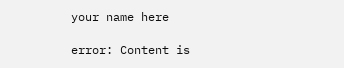your name here

error: Content is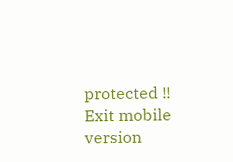protected !!
Exit mobile version